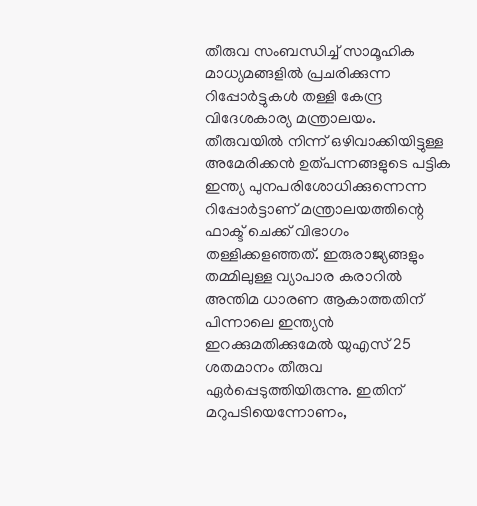തീരുവ സംബന്ധിച്ച് സാമൂഹിക മാധ്യമങ്ങളില്‍ പ്രചരിക്കുന്ന റിപ്പോര്‍ട്ടുകള്‍ തള്ളി കേന്ദ്ര വിദേശകാര്യ മന്ത്രാലയം. തീരുവയില്‍ നിന്ന് ഒഴിവാക്കിയിട്ടുള്ള അമേരിക്കന്‍ ഉത്പന്നങ്ങളുടെ പട്ടിക ഇന്ത്യ പുനപരിശോധിക്കുന്നെന്ന റിപ്പോര്‍ട്ടാണ് മന്ത്രാലയത്തിന്റെ ഫാക്ട് ചെക്ക് വിഭാഗം തള്ളിക്കളഞ്ഞത്. ഇരുരാജ്യങ്ങളും തമ്മിലുള്ള വ്യാപാര കരാറില്‍ അന്തിമ ധാരണ ആകാത്തതിന് പിന്നാലെ ഇന്ത്യന്‍ ഇറക്കുമതിക്കുമേല്‍ യുഎസ് 25 ശതമാനം തീരുവ ഏര്‍പ്പെടുത്തിയിരുന്നു. ഇതിന് മറുപടിയെന്നോണം,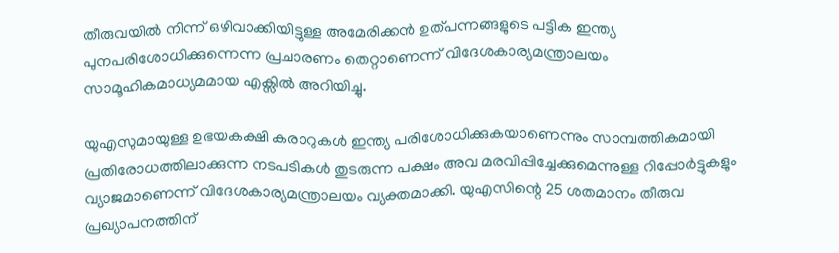തീരുവയില്‍ നിന്ന് ഒഴിവാക്കിയിട്ടുള്ള അമേരിക്കന്‍ ഉത്പന്നങ്ങളുടെ പട്ടിക ഇന്ത്യ പുനപരിശോധിക്കുന്നെന്ന പ്രചാരണം തെറ്റാണെന്ന് വിദേശകാര്യമന്ത്രാലയം സാമൂഹികമാധ്യമമായ എക്സില്‍ അറിയിച്ചു.

യുഎസുമായുള്ള ഉഭയകക്ഷി കരാറുകള്‍ ഇന്ത്യ പരിശോധിക്കുകയാണെന്നും സാമ്പത്തികമായി പ്രതിരോധത്തിലാക്കുന്ന നടപടികള്‍ തുടരുന്ന പക്ഷം അവ മരവിപ്പിച്ചേക്കുമെന്നുള്ള റിപ്പോര്‍ട്ടുകളും വ്യാജമാണെന്ന് വിദേശകാര്യമന്ത്രാലയം വ്യക്തമാക്കി. യുഎസിന്റെ 25 ശതമാനം തീരുവ പ്രഖ്യാപനത്തിന്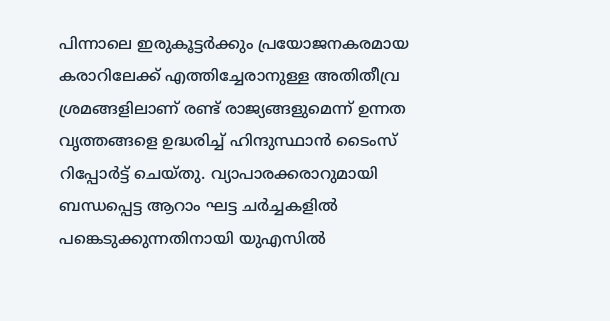പിന്നാലെ ഇരുകൂട്ടര്‍ക്കും പ്രയോജനകരമായ കരാറിലേക്ക് എത്തിച്ചേരാനുള്ള അതിതീവ്ര ശ്രമങ്ങളിലാണ് രണ്ട് രാജ്യങ്ങളുമെന്ന് ഉന്നത വൃത്തങ്ങളെ ഉദ്ധരിച്ച് ഹിന്ദുസ്ഥാന്‍ ടൈംസ് റിപ്പോര്‍ട്ട് ചെയ്തു. വ്യാപാരക്കരാറുമായി ബന്ധപ്പെട്ട ആറാം ഘട്ട ചര്‍ച്ചകളില്‍ പങ്കെടുക്കുന്നതിനായി യുഎസില്‍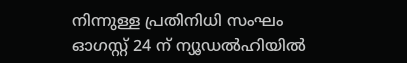നിന്നുള്ള പ്രതിനിധി സംഘം ഓഗസ്റ്റ് 24 ന് ന്യൂഡല്‍ഹിയില്‍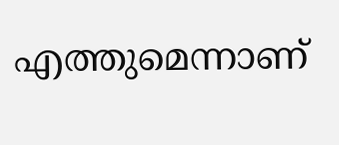എത്തുമെന്നാണ്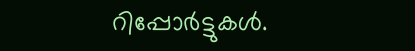റിപ്പോര്‍ട്ടുകള്‍.